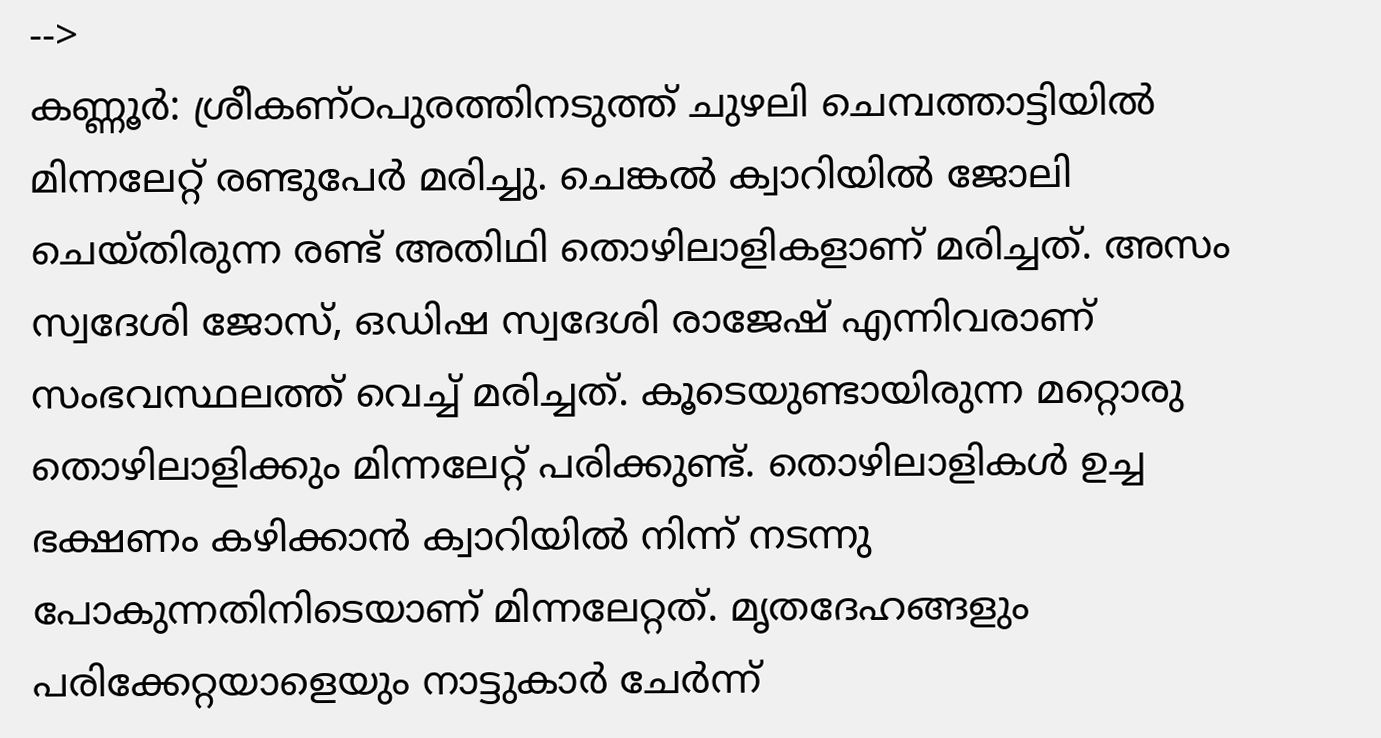-->
കണ്ണൂർ: ശ്രീകണ്ഠപുരത്തിനടുത്ത് ചുഴലി ചെമ്പത്താട്ടിയിൽ മിന്നലേറ്റ് രണ്ടുപേർ മരിച്ചു. ചെങ്കൽ ക്വാറിയിൽ ജോലി ചെയ്തിരുന്ന രണ്ട് അതിഥി തൊഴിലാളികളാണ് മരിച്ചത്. അസം സ്വദേശി ജോസ്, ഒഡിഷ സ്വദേശി രാജേഷ് എന്നിവരാണ് സംഭവസ്ഥലത്ത് വെച്ച് മരിച്ചത്. കൂടെയുണ്ടായിരുന്ന മറ്റൊരു തൊഴിലാളിക്കും മിന്നലേറ്റ് പരിക്കുണ്ട്. തൊഴിലാളികൾ ഉച്ച ഭക്ഷണം കഴിക്കാൻ ക്വാറിയിൽ നിന്ന് നടന്നു പോകുന്നതിനിടെയാണ് മിന്നലേറ്റത്. മൃതദേഹങ്ങളും പരിക്കേറ്റയാളെയും നാട്ടുകാർ ചേർന്ന്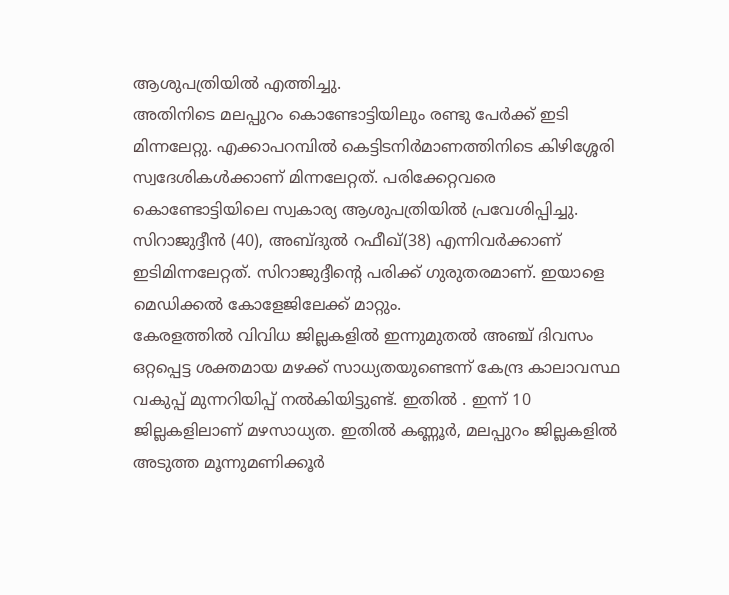ആശുപത്രിയിൽ എത്തിച്ചു.
അതിനിടെ മലപ്പുറം കൊണ്ടോട്ടിയിലും രണ്ടു പേർക്ക് ഇടി മിന്നലേറ്റു. എക്കാപറമ്പിൽ കെട്ടിടനിർമാണത്തിനിടെ കിഴിശ്ശേരി സ്വദേശികൾക്കാണ് മിന്നലേറ്റത്. പരിക്കേറ്റവരെ കൊണ്ടോട്ടിയിലെ സ്വകാര്യ ആശുപത്രിയിൽ പ്രവേശിപ്പിച്ചു. സിറാജുദ്ദീൻ (40), അബ്ദുൽ റഫീഖ്(38) എന്നിവർക്കാണ് ഇടിമിന്നലേറ്റത്. സിറാജുദ്ദീന്റെ പരിക്ക് ഗുരുതരമാണ്. ഇയാളെ മെഡിക്കൽ കോളേജിലേക്ക് മാറ്റും.
കേരളത്തിൽ വിവിധ ജില്ലകളിൽ ഇന്നുമുതൽ അഞ്ച് ദിവസം ഒറ്റപ്പെട്ട ശക്തമായ മഴക്ക് സാധ്യതയുണ്ടെന്ന് കേന്ദ്ര കാലാവസ്ഥ വകുപ്പ് മുന്നറിയിപ്പ് നൽകിയിട്ടുണ്ട്. ഇതിൽ . ഇന്ന് 10 ജില്ലകളിലാണ് മഴസാധ്യത. ഇതിൽ കണ്ണൂർ, മലപ്പുറം ജില്ലകളിൽ അടുത്ത മൂന്നുമണിക്കൂർ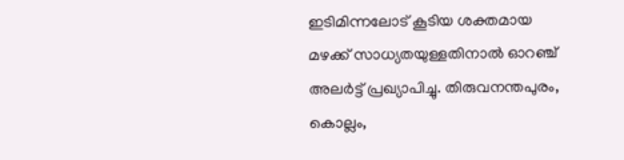ഇടിമിന്നലോട് കൂടിയ ശക്തമായ മഴക്ക് സാധ്യതയുള്ളതിനാൽ ഓറഞ്ച് അലർട്ട് പ്രഖ്യാപിച്ചു. തിരുവനന്തപുരം, കൊല്ലം,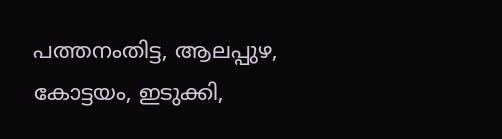പത്തനംതിട്ട, ആലപ്പുഴ, കോട്ടയം, ഇടുക്കി,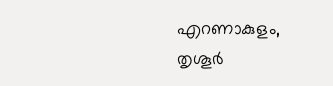എറണാകുളം, തൃശൂർ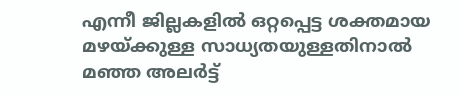എന്നീ ജില്ലകളിൽ ഒറ്റപ്പെട്ട ശക്തമായ മഴയ്ക്കുള്ള സാധ്യതയുള്ളതിനാൽ മഞ്ഞ അലർട്ട്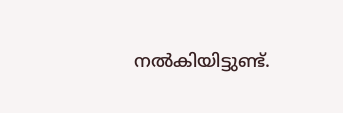നൽകിയിട്ടുണ്ട്.